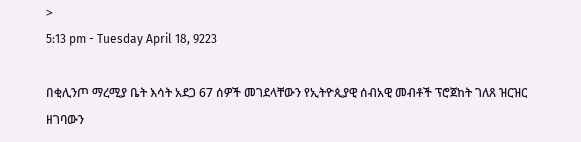>
5:13 pm - Tuesday April 18, 9223

በቂሊንጦ ማረሚያ ቤት እሳት አደጋ 67 ሰዎች መገደላቸውን የኢትዮጲያዊ ሰብአዊ መብቶች ፕሮጀከት ገለጸ ዝርዝር ዘገባውን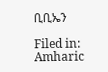ቢቢኤን

Filed in: Amharic